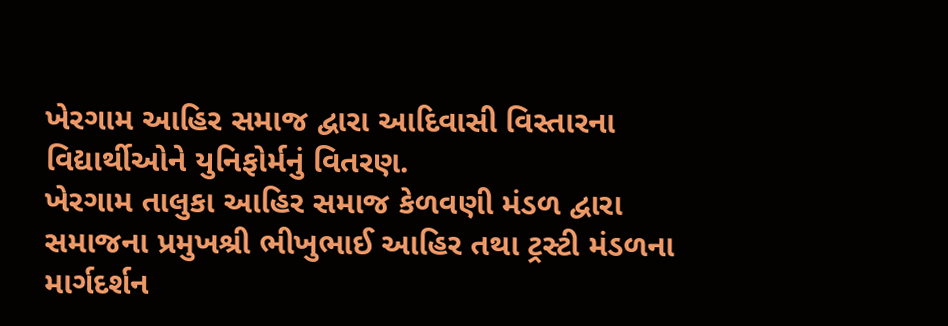ખેરગામ આહિર સમાજ દ્વારા આદિવાસી વિસ્તારના વિદ્યાર્થીઓને યુનિફોર્મનું વિતરણ.
ખેરગામ તાલુકા આહિર સમાજ કેળવણી મંડળ દ્વારા સમાજના પ્રમુખશ્રી ભીખુભાઈ આહિર તથા ટ્રસ્ટી મંડળના માર્ગદર્શન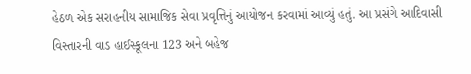હેઠળ એક સરાહનીય સામાજિક સેવા પ્રવૃત્તિનું આયોજન કરવામાં આવ્યું હતું. આ પ્રસંગે આદિવાસી વિસ્તારની વાડ હાઈસ્કૂલના 123 અને બહેજ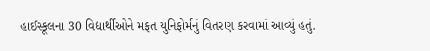હાઈસ્કૂલના 30 વિદ્યાર્થીઓને મફત યુનિફોર્મનું વિતરણ કરવામાં આવ્યું હતું.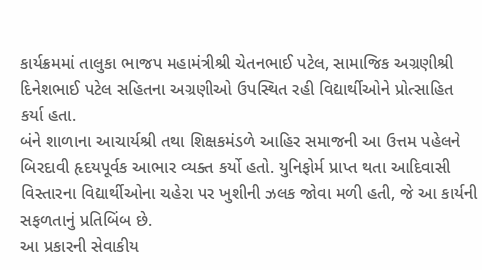કાર્યક્રમમાં તાલુકા ભાજપ મહામંત્રીશ્રી ચેતનભાઈ પટેલ, સામાજિક અગ્રણીશ્રી દિનેશભાઈ પટેલ સહિતના અગ્રણીઓ ઉપસ્થિત રહી વિદ્યાર્થીઓને પ્રોત્સાહિત કર્યા હતા.
બંને શાળાના આચાર્યશ્રી તથા શિક્ષકમંડળે આહિર સમાજની આ ઉત્તમ પહેલને બિરદાવી હૃદયપૂર્વક આભાર વ્યક્ત કર્યો હતો. યુનિફોર્મ પ્રાપ્ત થતા આદિવાસી વિસ્તારના વિદ્યાર્થીઓના ચહેરા પર ખુશીની ઝલક જોવા મળી હતી, જે આ કાર્યની સફળતાનું પ્રતિબિંબ છે.
આ પ્રકારની સેવાકીય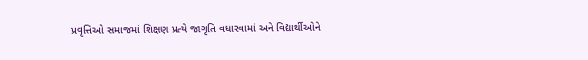પ્રવૃત્તિઓ સમાજમાં શિક્ષણ પ્રત્યે જાગૃતિ વધારવામાં અને વિદ્યાર્થીઓને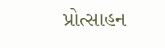પ્રોત્સાહન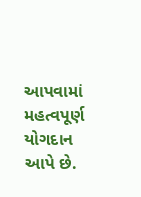આપવામાં મહત્વપૂર્ણ યોગદાન આપે છે.